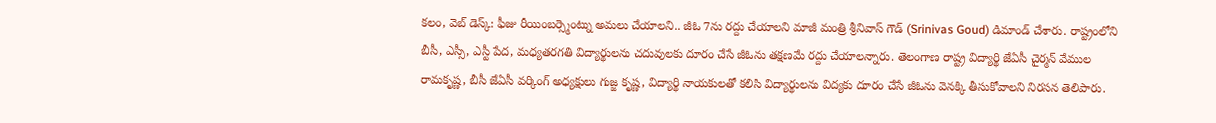కలం, వెబ్ డెస్క్: ఫీజు రీయింబర్స్మెంట్ను అమలు చేయాలని.. జీఓ 7ను రద్దు చేయాలని మాజీ మంత్రి శ్రీనివాస్ గౌడ్ (Srinivas Goud) డిమాండ్ చేశారు. రాష్ట్రంలోని బీసీ, ఎస్సీ, ఎస్టీ పేద, మధ్యతరగతి విద్యార్థులను చదువులకు దూరం చేసే జీఓను తక్షణమే రద్దు చేయాలన్నారు. తెలంగాణ రాష్ట్ర విద్యార్థి జేఏసీ చైర్మన్ వేముల రామకృష్ణ, బీసీ జేఏసీ వర్కింగ్ అధ్యక్షులు గుజ్జ కృష్ణ, విద్యార్థి నాయకులతో కలిసి విద్యార్థులను విద్యకు దూరం చేసే జీఓను వెనక్కి తీసుకోవాలని నిరసన తెలిపారు.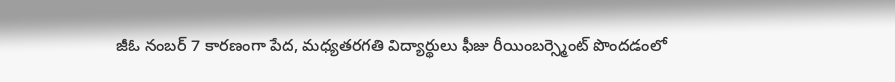జీఓ నంబర్ 7 కారణంగా పేద, మధ్యతరగతి విద్యార్థులు ఫీజు రీయింబర్స్మెంట్ పొందడంలో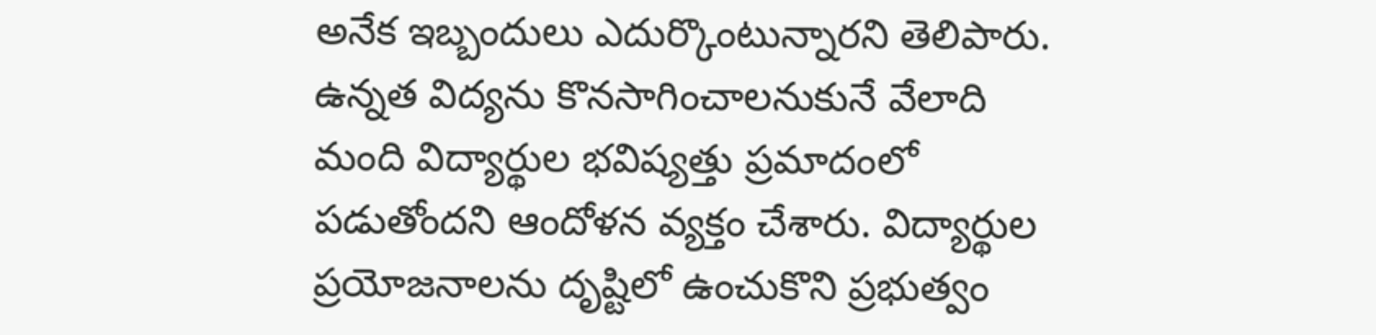అనేక ఇబ్బందులు ఎదుర్కొంటున్నారని తెలిపారు. ఉన్నత విద్యను కొనసాగించాలనుకునే వేలాది మంది విద్యార్థుల భవిష్యత్తు ప్రమాదంలో పడుతోందని ఆందోళన వ్యక్తం చేశారు. విద్యార్థుల ప్రయోజనాలను దృష్టిలో ఉంచుకొని ప్రభుత్వం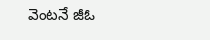వెంటనే జీఓ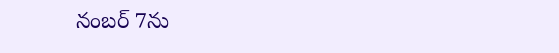నంబర్ 7ను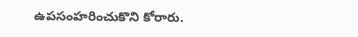ఉపసంహరించుకొని కోరారు.